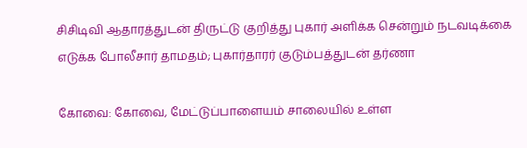சிசிடிவி ஆதாரத்துடன் திருட்டு குறித்து புகார் அளிக்க சென்றும் நடவடிக்கை எடுக்க போலீசார் தாமதம்; புகார்தாரர் குடும்பத்துடன் தர்ணா

கோவை: கோவை, மேட்டுப்பாளையம் சாலையில் உள்ள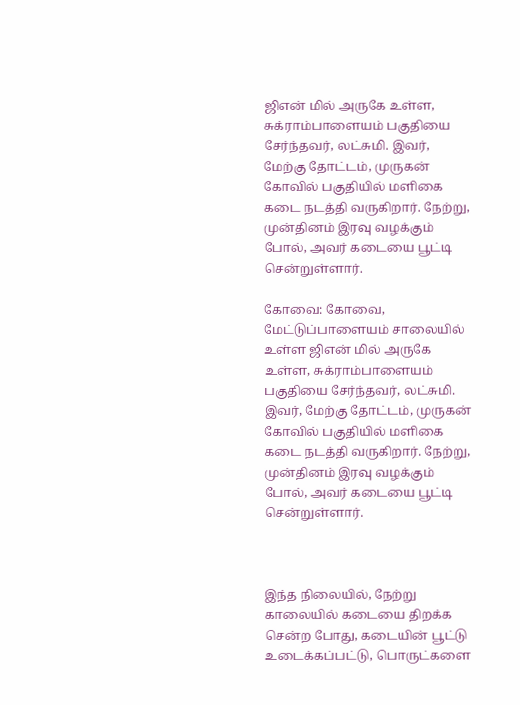ஜிஎன் மில் அருகே உள்ள, சுக்ராம்பாளையம் பகுதியை சேர்ந்தவர், லட்சுமி. இவர், மேற்கு தோட்டம், முருகன் கோவில் பகுதியில் மளிகை கடை நடத்தி வருகிறார். நேற்று, முன்தினம் இரவு வழக்கும் போல், அவர் கடையை பூட்டி சென்றுள்ளார்.

கோவை: கோவை, மேட்டுப்பாளையம் சாலையில் உள்ள ஜிஎன் மில் அருகே உள்ள, சுக்ராம்பாளையம் பகுதியை சேர்ந்தவர், லட்சுமி. இவர், மேற்கு தோட்டம், முருகன் கோவில் பகுதியில் மளிகை கடை நடத்தி வருகிறார். நேற்று, முன்தினம் இரவு வழக்கும் போல், அவர் கடையை பூட்டி சென்றுள்ளார்.



இந்த நிலையில், நேற்று காலையில் கடையை திறக்க சென்ற போது, கடையின் பூட்டு உடைக்கப்பட்டு, பொருட்களை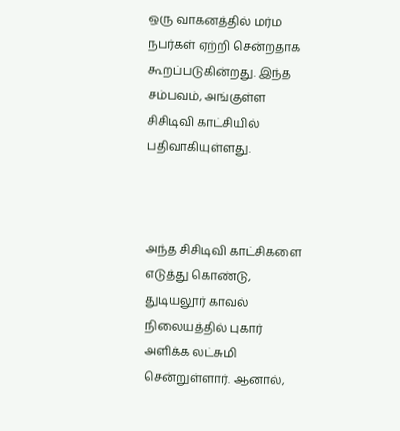ஒரு வாகனத்தில் மர்ம நபர்கள் ஏற்றி சென்றதாக கூறப்படுகின்றது. இந்த சம்பவம், அங்குள்ள சிசிடிவி காட்சியில் பதிவாகியுள்ளது.



அந்த சிசிடிவி காட்சிகளை எடுத்து கொண்டு, துடியலூர் காவல் நிலையத்தில் புகார் அளிக்க லட்சுமி சென்றுள்ளார். ஆனால்,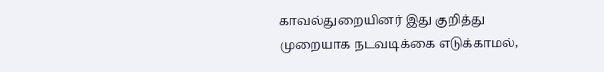காவல்துறையினர் இது குறித்து முறையாக நடவடிக்கை எடுக்காமல்,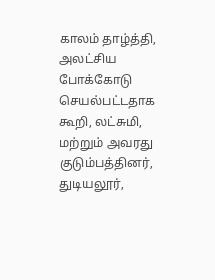காலம் தாழ்த்தி, அலட்சிய போக்கோடு செயல்பட்டதாக கூறி, லட்சுமி, மற்றும் அவரது குடும்பத்தினர், துடியலூர்,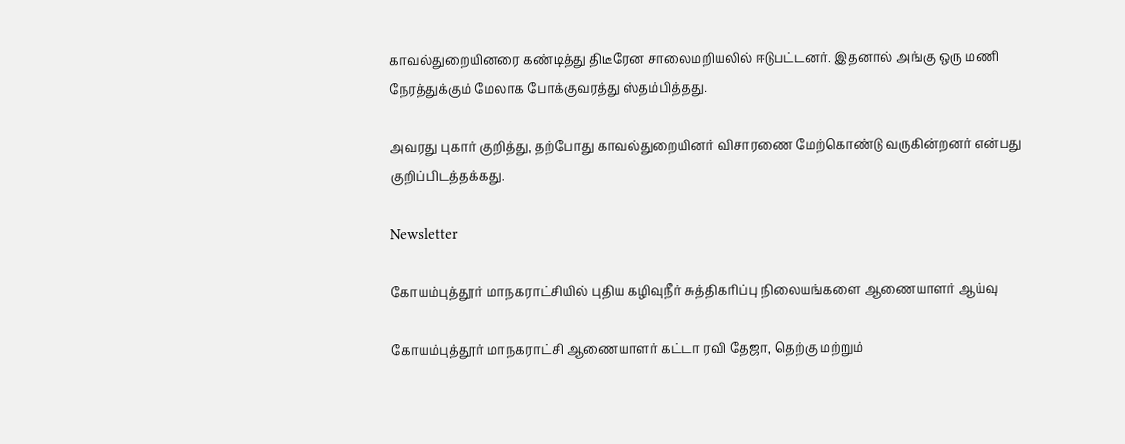காவல்துறையினரை கண்டித்து திடீரேன சாலைமறியலில் ஈடுபட்டனர். இதனால் அங்கு ஒரு மணி நேரத்துக்கும் மேலாக போக்குவரத்து ஸ்தம்பித்தது.

அவரது புகார் குறித்து, தற்போது காவல்துறையினர் விசாரணை மேற்கொண்டு வருகின்றனர் என்பது குறிப்பிடத்தக்கது.

Newsletter

கோயம்புத்தூர் மாநகராட்சியில் புதிய கழிவுநீர் சுத்திகரிப்பு நிலையங்களை ஆணையாளர் ஆய்வு

கோயம்புத்தூர் மாநகராட்சி ஆணையாளர் கட்டா ரவி தேஜா, தெற்கு மற்றும்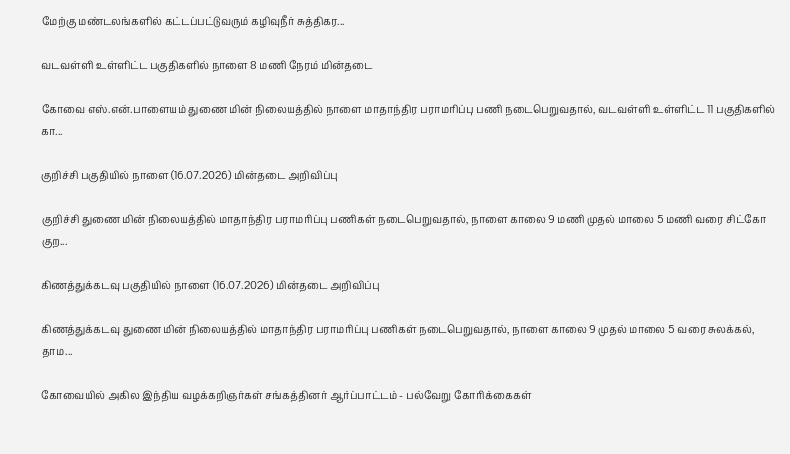மேற்கு மண்டலங்களில் கட்டப்பட்டுவரும் கழிவுநீர் சுத்திகர...

வடவள்ளி உள்ளிட்ட பகுதிகளில் நாளை 8 மணி நேரம் மின்தடை

கோவை எஸ்.என்.பாளையம் துணை மின் நிலையத்தில் நாளை மாதாந்திர பராமரிப்பு பணி நடைபெறுவதால், வடவள்ளி உள்ளிட்ட 11 பகுதிகளில் கா...

குறிச்சி பகுதியில் நாளை (16.07.2026) மின்தடை அறிவிப்பு

குறிச்சி துணை மின் நிலையத்தில் மாதாந்திர பராமரிப்பு பணிகள் நடைபெறுவதால், நாளை காலை 9 மணி முதல் மாலை 5 மணி வரை சிட்கோ குற...

கிணத்துக்கடவு பகுதியில் நாளை (16.07.2026) மின்தடை அறிவிப்பு

கிணத்துக்கடவு துணை மின் நிலையத்தில் மாதாந்திர பராமரிப்பு பணிகள் நடைபெறுவதால், நாளை காலை 9 முதல் மாலை 5 வரை சுலக்கல், தாம...

கோவையில் அகில இந்திய வழக்கறிஞர்கள் சங்கத்தினர் ஆர்ப்பாட்டம் - பல்வேறு கோரிக்கைகள்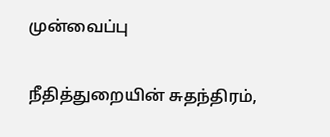முன்வைப்பு

நீதித்துறையின் சுதந்திரம்,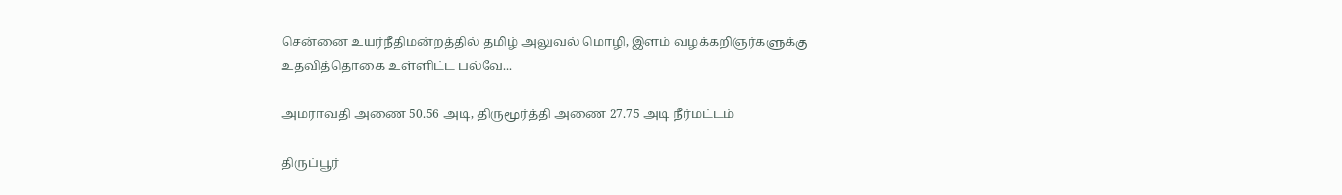சென்னை உயர்நீதிமன்றத்தில் தமிழ் அலுவல் மொழி, இளம் வழக்கறிஞர்களுக்கு உதவித்தொகை உள்ளிட்ட பல்வே...

அமராவதி அணை 50.56 அடி, திருமூர்த்தி அணை 27.75 அடி நீர்மட்டம்

திருப்பூர்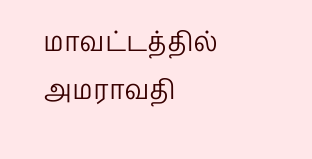மாவட்டத்தில் அமராவதி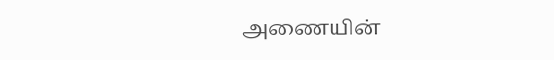அணையின்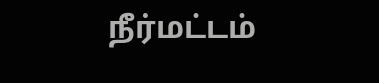நீர்மட்டம்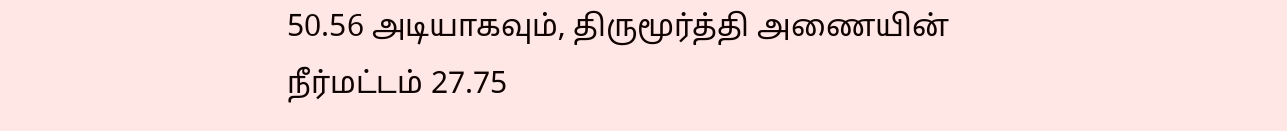50.56 அடியாகவும், திருமூர்த்தி அணையின் நீர்மட்டம் 27.75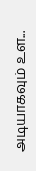அடியாகவும் உள...